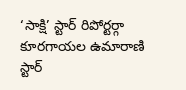‘సాక్షి’ స్టార్ రిపోర్టర్గా కూరగాయల ఉమారాణి
స్టార్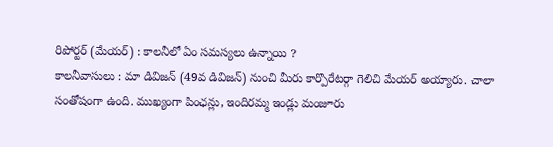రిపోర్టర్ (మేయర్) : కాలనీలో ఏం సమస్యలు ఉన్నాయి ?
కాలనీవాసులు : మా డివిజన్ (49వ డివిజన్) నుంచి మీరు కార్పొరేటర్గా గెలిచి మేయర్ అయ్యారు. చాలా సంతోషంగా ఉంది. ముఖ్యంగా పింఛన్లు, ఇందిరమ్మ ఇండ్లు మంజూరు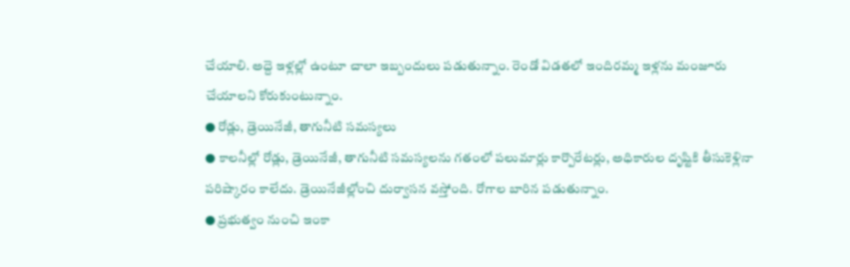చేయాలి. అద్దె ఇళ్లల్లో ఉంటూ చాలా ఇబ్బందులు పడుతున్నాం. రెండో విడతలో ఇందిరమ్మ ఇళ్లను మంజూరు చేయాలని కోరుకుంటున్నాం.
● రోడ్లు, డ్రెయినేజీ, తాగునీటి సమస్యలు
● కాలనీల్లో రోడ్లు, డ్రెయినేజీ, తాగునీటి సమస్యలను గతంలో పలుమార్లు కార్పొరేటర్లు, అధికారుల దృష్టికి తీసుకెళ్లినా పరిష్కారం కాలేదు. డ్రెయినేజీల్లోంచి దుర్వాసన వస్తోంది. రోగాల బారిన పడుతున్నాం.
● ప్రభుత్వం నుంచి ఇంకా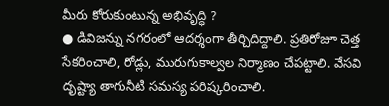మీరు కోరుకుంటున్న అభివృద్ధి ?
● డివిజన్ను నగరంలో ఆదర్శంగా తీర్చిదిద్దాలి. ప్రతిరోజూ చెత్త సేకరించాలి, రోడ్లు, మురుగుకాల్వల నిర్మాణం చేపట్టాలి. వేసవి దృష్ట్యా తాగునీటి సమస్య పరిష్కరించాలి.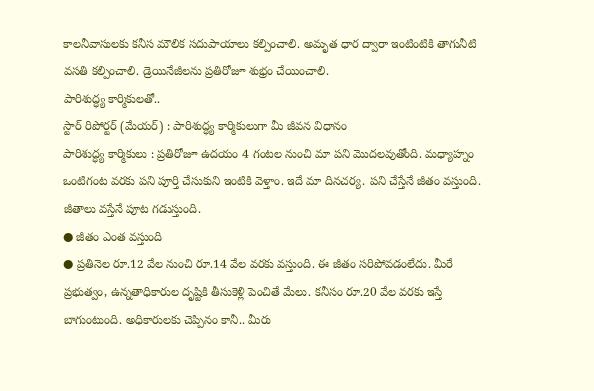కాలనీవాసులకు కనీస మౌలిక సదుపాయాలు కల్పించాలి. అమృత ధార ద్వారా ఇంటింటికి తాగునీటి వసతి కల్పించాలి. డ్రెయినేజీలను ప్రతిరోజూ శుభ్రం చేయించాలి.
పారిశుద్ధ్య కార్మికులతో..
స్టార్ రిపోర్టర్ (మేయర్) : పారిశుద్ధ్య కార్మికులుగా మీ జీవన విధానం
పారిశుద్ధ్య కార్మికులు : ప్రతిరోజూ ఉదయం 4 గంటల నుంచి మా పని మొదలవుతోంది. మధ్యాహ్నం ఒంటిగంట వరకు పని పూర్తి చేసుకుని ఇంటికి వెళ్తాం. ఇదే మా దినచర్య. పని చేస్తేనే జీతం వస్తుంది. జీతాలు వస్తేనే పూట గడుస్తుంది.
● జీతం ఎంత వస్తుంది
● ప్రతినెల రూ.12 వేల నుంచి రూ.14 వేల వరకు వస్తుంది. ఈ జీతం సరిపోవడంలేదు. మీరే ప్రభుత్వం, ఉన్నతాధికారుల దృష్టికి తీసుకెళ్లి పెంచితే మేలు. కనీసం రూ.20 వేల వరకు ఇస్తే బాగుంటుంది. అధికారులకు చెప్పినం కానీ.. మీరు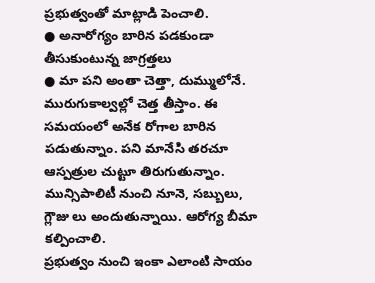ప్రభుత్వంతో మాట్లాడి పెంచాలి.
● అనారోగ్యం బారిన పడకుండా తీసుకుంటున్న జాగ్రత్తలు
● మా పని అంతా చెత్తా, దుమ్ములోనే. మురుగుకాల్వల్లో చెత్త తీస్తాం. ఈ సమయంలో అనేక రోగాల బారిన పడుతున్నాం. పని మానేసి తరచూ ఆస్పత్రుల చుట్టూ తిరుగుతున్నాం. మున్సిపాలిటీ నుంచి నూనె, సబ్బులు, గ్లౌజు లు అందుతున్నాయి. ఆరోగ్య బీమా కల్పించాలి.
ప్రభుత్వం నుంచి ఇంకా ఎలాంటి సాయం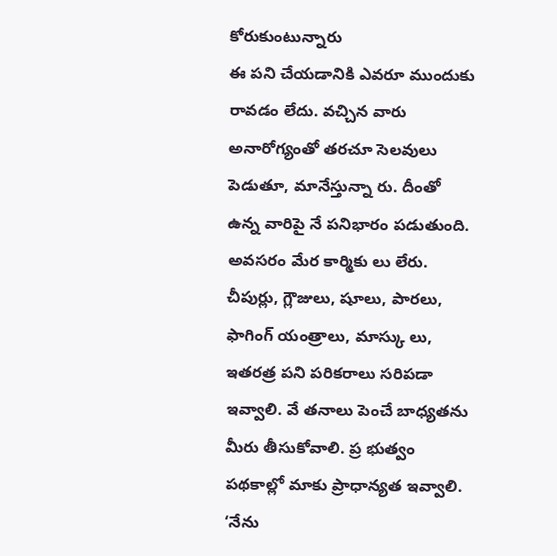కోరుకుంటున్నారు
ఈ పని చేయడానికి ఎవరూ ముందుకు రావడం లేదు. వచ్చిన వారు అనారోగ్యంతో తరచూ సెలవులు పెడుతూ, మానేస్తున్నా రు. దీంతో ఉన్న వారిపై నే పనిభారం పడుతుంది. అవసరం మేర కార్మికు లు లేరు. చీపుర్లు, గ్లౌజులు, షూలు, పారలు, ఫాగింగ్ యంత్రాలు, మాస్కు లు, ఇతరత్ర పని పరికరాలు సరిపడా ఇవ్వాలి. వే తనాలు పెంచే బాధ్యతను మీరు తీసుకోవాలి. ప్ర భుత్వం పథకాల్లో మాకు ప్రాధాన్యత ఇవ్వాలి.
‘నేను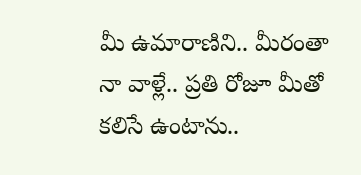మీ ఉమారాణిని.. మీరంతా నా వాళ్లే.. ప్రతి రోజూ మీతో కలిసే ఉంటాను..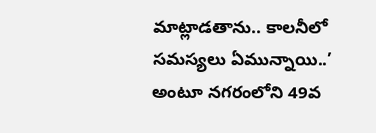మాట్లాడతాను.. కాలనీలో సమస్యలు ఏమున్నాయి..’ అంటూ నగరంలోని 49వ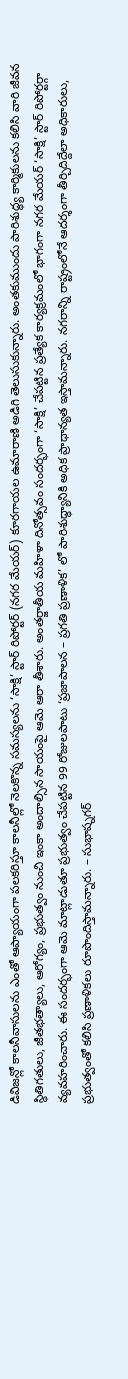డివిజన్లో కాలనీవాసులను ఎంతో ఆప్యాయంగా పలకరిస్తూ కాలనీల్లో నెలకొన్న సమస్యలను ‘సాక్షి’ స్టార్ రిపోర్టర్ (నగర మేయర్) కూరగాయల ఉమారాణి అడిగి తెలుసుకున్నారు. అంతకుముందు పారిశుద్ధ్య కార్మికులను కలిసి వారి జీవన స్థితిగతులు, జీతభత్యాలు, ఆరోగ్యం, ప్రభుత్వం నుంచి ఇంకా అందాల్సిన సాయంపై ఆమె ఆరా తీశారు. అంతర్జాతీయ మహిళా దినోత్సవం సందర్భంగా ‘సాక్షి’ చేపట్టిన ప్రత్యేక కార్యక్రమంలో భాగంగా నగర మేయర్ ‘సాక్షి’ స్టార్ రిపోర్టర్గా వ్యవహరించారు. ఈ సందర్భంగా ఆమె మాట్లాడుతూ ప్రభుత్వం చేపట్టిన 99 రోజులపాటు ‘ప్రజాపాలన – ప్రగతి ప్రణాళిక’ లో పారిశుద్ధ్యానికి అధిక ప్రాధాన్యత ఇస్తామన్నారు. నగరాన్ని రాష్ట్రంలోనే ఆదర్శంగా తీర్చిదిద్దేలా అధికారులు, ప్రభుత్వంతో కలిసి ప్రణాళికలు రూపొందిస్తామన్నారు. – సుభాష్నగర్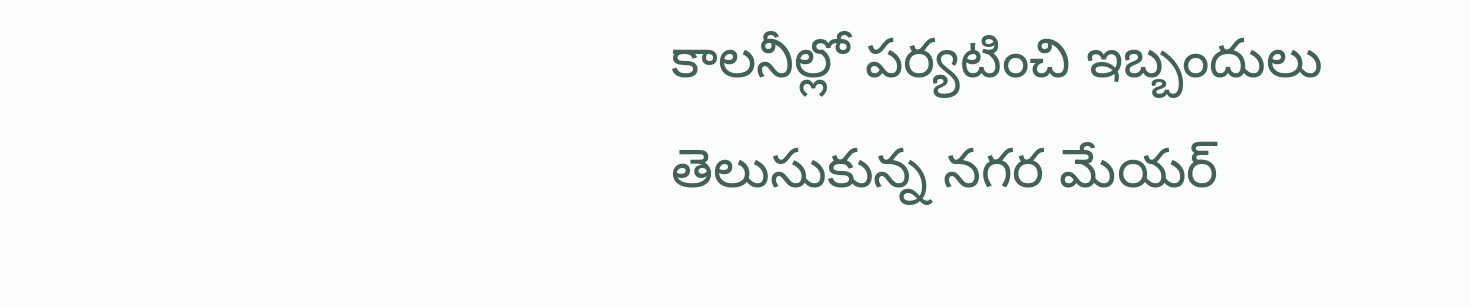కాలనీల్లో పర్యటించి ఇబ్బందులు
తెలుసుకున్న నగర మేయర్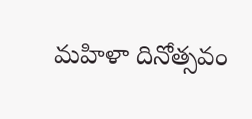మహిళా దినోత్సవం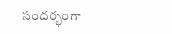సందర్భంగా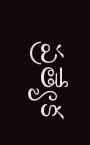ప్రత్యేక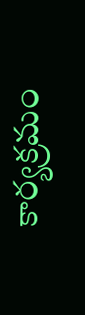కార్యక్రమం